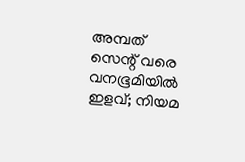അമ്പത് സെന്റ് വരെ വനഭൂമിയില്‍ ഇളവ്; നിയമ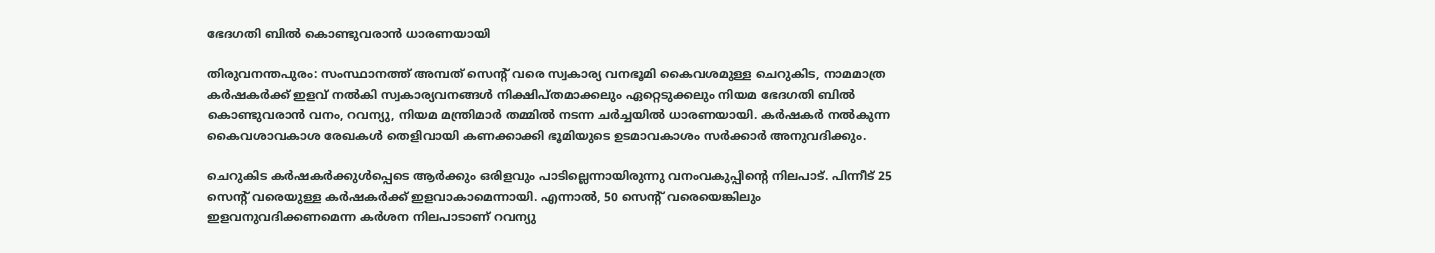ഭേദഗതി ബില്‍ കൊണ്ടുവരാന്‍ ധാരണയായി

തിരുവനന്തപുരം: സംസ്ഥാനത്ത് അമ്പത് സെന്റ് വരെ സ്വകാര്യ വനഭൂമി കൈവശമുള്ള ചെറുകിട, നാമമാത്ര കര്‍ഷകര്‍ക്ക് ഇളവ് നല്‍കി സ്വകാര്യവനങ്ങള്‍ നിക്ഷിപ്തമാക്കലും ഏറ്റെടുക്കലും നിയമ ഭേദഗതി ബില്‍ കൊണ്ടുവരാന്‍ വനം, റവന്യു, നിയമ മന്ത്രിമാര്‍ തമ്മില്‍ നടന്ന ചര്‍ച്ചയില്‍ ധാരണയായി. കര്‍ഷകര്‍ നല്‍കുന്ന കൈവശാവകാശ രേഖകള്‍ തെളിവായി കണക്കാക്കി ഭൂമിയുടെ ഉടമാവകാശം സര്‍ക്കാര്‍ അനുവദിക്കും.

ചെറുകിട കര്‍ഷകര്‍ക്കുള്‍പ്പെടെ ആര്‍ക്കും ഒരിളവും പാടില്ലെന്നായിരുന്നു വനംവകുപ്പിന്റെ നിലപാട്. പിന്നീട് 25 സെന്റ് വരെയുള്ള കര്‍ഷകര്‍ക്ക് ഇളവാകാമെന്നായി. എന്നാല്‍, 50 സെന്റ് വരെയെങ്കിലും ഇളവനുവദിക്കണമെന്ന കര്‍ശന നിലപാടാണ് റവന്യു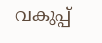വകുപ്പ്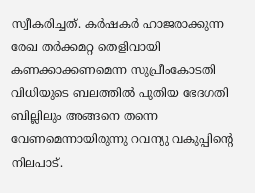സ്വീകരിച്ചത്. കര്‍ഷകര്‍ ഹാജരാക്കുന്ന രേഖ തര്‍ക്കമറ്റ തെളിവായി കണക്കാക്കണമെന്ന സുപ്രീംകോടതി വിധിയുടെ ബലത്തില്‍ പുതിയ ഭേദഗതി ബില്ലിലും അങ്ങനെ തന്നെ വേണമെന്നായിരുന്നു റവന്യു വകുപ്പിന്റെ നിലപാട്.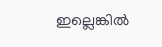ഇല്ലെങ്കില്‍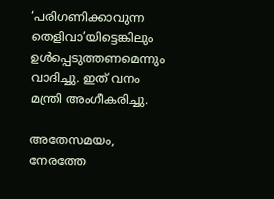‘പരിഗണിക്കാവുന്ന തെളിവാ’യിട്ടെങ്കിലും ഉള്‍പ്പെടുത്തണമെന്നും വാദിച്ചു. ഇത് വനം മന്ത്രി അംഗീകരിച്ചു.

അതേസമയം, നേരത്തേ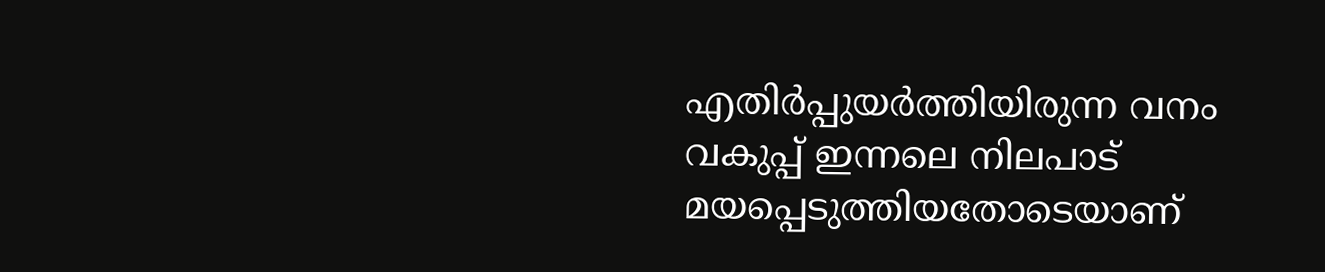എതിര്‍പ്പുയര്‍ത്തിയിരുന്ന വനം വകുപ്പ് ഇന്നലെ നിലപാട് മയപ്പെടുത്തിയതോടെയാണ്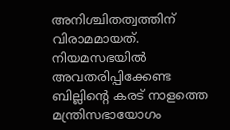അനിശ്ചിതത്വത്തിന് വിരാമമായത്. നിയമസഭയില്‍ അവതരിപ്പിക്കേണ്ട ബില്ലിന്റെ കരട് നാളത്തെ മന്ത്രിസഭായോഗം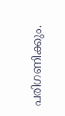പരിഗണിക്കും.